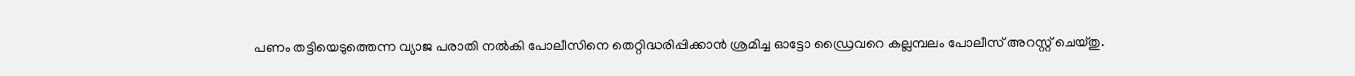പണം തട്ടിയെടുത്തെന്ന വ്യാജ പരാതി നൽകി പോലീസിനെ തെറ്റിദ്ധരിപ്പിക്കാൻ ശ്രമിച്ച ഓട്ടോ ഡ്രൈവറെ കല്ലമ്പലം പോലീസ് അറസ്റ്റ് ചെയ്തു.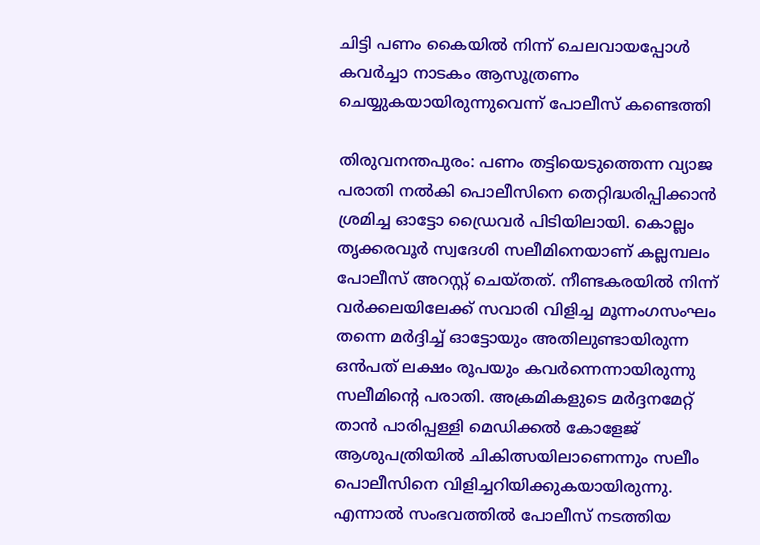ചിട്ടി പണം കൈയിൽ നിന്ന് ചെലവായപ്പോൾ കവർച്ചാ നാടകം ആസൂത്രണം ചെയ്യുകയായിരുന്നുവെന്ന് പോലീസ് കണ്ടെത്തി

തിരുവനന്തപുരം: പണം തട്ടിയെടുത്തെന്ന വ്യാജ പരാതി നൽകി പൊലീസിനെ തെറ്റിദ്ധരിപ്പിക്കാൻ ശ്രമിച്ച ഓട്ടോ ഡ്രൈവർ പിടിയിലായി. കൊല്ലം തൃക്കരവൂർ സ്വദേശി സലീമിനെയാണ് കല്ലമ്പലം പോലീസ് അറസ്റ്റ് ചെയ്തത്. നീണ്ടകരയിൽ നിന്ന് വർക്കലയിലേക്ക് സവാരി വിളിച്ച മൂന്നംഗസംഘം തന്നെ മർദ്ദിച്ച് ഓട്ടോയും അതിലുണ്ടായിരുന്ന ഒൻപത് ലക്ഷം രൂപയും കവർന്നെന്നായിരുന്നു സലീമിന്റെ പരാതി. അക്രമികളുടെ മർദ്ദനമേറ്റ് താൻ പാരിപ്പള്ളി മെഡിക്കൽ കോളേജ് ആശുപത്രിയിൽ ചികിത്സയിലാണെന്നും സലീം പൊലീസിനെ വിളിച്ചറിയിക്കുകയായിരുന്നു. എന്നാൽ സംഭവത്തിൽ പോലീസ് നടത്തിയ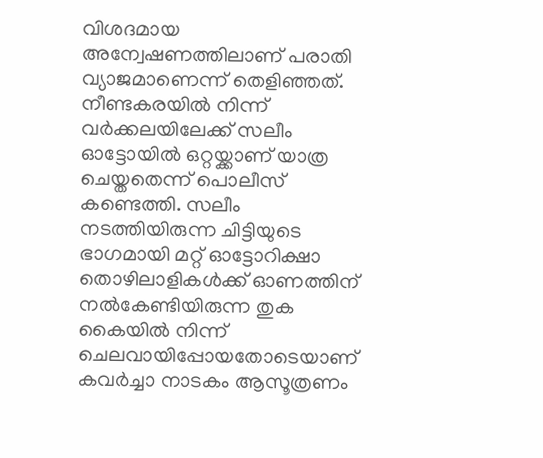വിശദമായ അന്വേഷണത്തിലാണ് പരാതി വ്യാജമാണെന്ന് തെളിഞ്ഞത്. നീണ്ടകരയിൽ നിന്ന് വർക്കലയിലേക്ക് സലീം ഓട്ടോയിൽ ഒറ്റയ്ക്കാണ് യാത്ര ചെയ്തതെന്ന് പൊലീസ് കണ്ടെത്തി. സലീം നടത്തിയിരുന്ന ചിട്ടിയുടെ ഭാഗമായി മറ്റ് ഓട്ടോറിക്ഷാ തൊഴിലാളികൾക്ക് ഓണത്തിന് നൽകേണ്ടിയിരുന്ന തുക കൈയിൽ നിന്ന് ചെലവായിപ്പോയതോടെയാണ് കവർച്ചാ നാടകം ആസൂത്രണം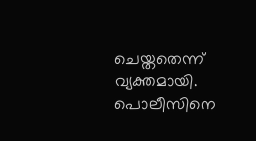ചെയ്തതെന്ന് വ്യക്തമായി. പൊലീസിനെ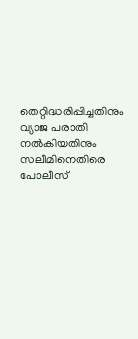തെറ്റിദ്ധരിപ്പിച്ചതിനും വ്യാജ പരാതി നൽകിയതിനും സലീമിനെതിരെ പോലീസ്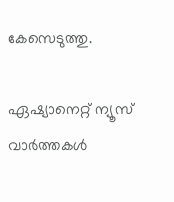കേസെടുത്തു.

ഏഷ്യാനെറ്റ് ന്യൂസ് വാർത്തകൾ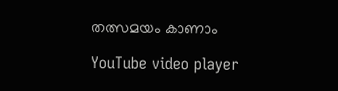തത്സമയം കാണാം

YouTube video player